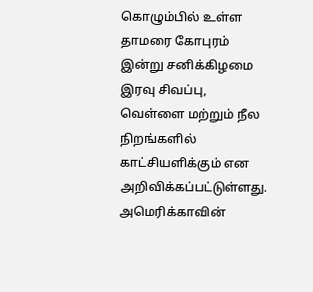கொழும்பில் உள்ள தாமரை கோபுரம் இன்று சனிக்கிழமை இரவு சிவப்பு, வெள்ளை மற்றும் நீல நிறங்களில் காட்சியளிக்கும் என அறிவிக்கப்பட்டுள்ளது.
அமெரிக்காவின்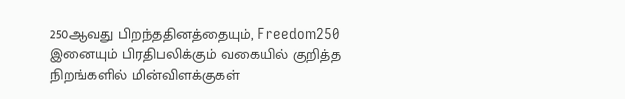250ஆவது பிறந்ததினத்தையும், Freedom250 இனையும் பிரதிபலிக்கும் வகையில் குறித்த நிறங்களில் மின்விளக்குகள்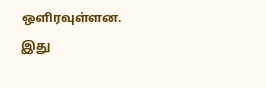ஔிரவுள்ளன.
இது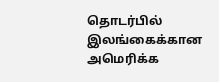தொடர்பில் இலங்கைக்கான அமெரிக்க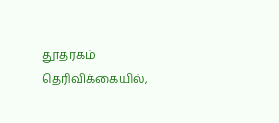தூதரகம் தெரிவிக்கையில்,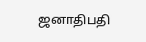ஜனாதிபதி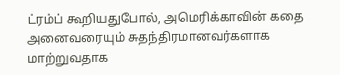ட்ரம்ப் கூறியதுபோல், அமெரிக்காவின் கதை அனைவரையும் சுதந்திரமானவர்களாக மாற்றுவதாக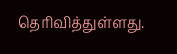தெரிவித்துள்ளது.